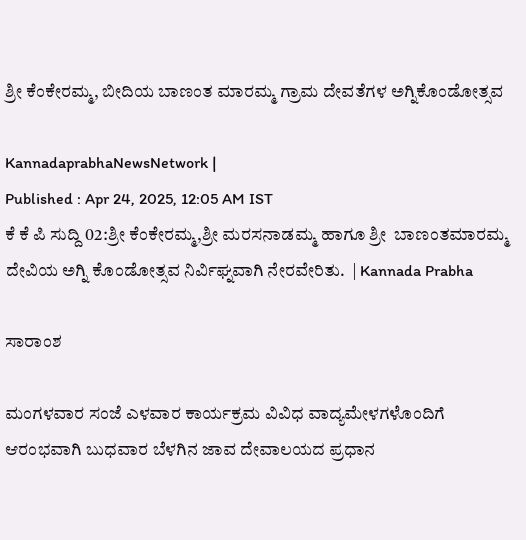ಶ್ರೀ ಕೆಂಕೇರಮ್ಮ, ಬೀದಿಯ ಬಾಣಂತ ಮಾರಮ್ಮ ಗ್ರಾಮ ದೇವತೆಗಳ ಅಗ್ನಿಕೊಂಡೋತ್ಸವ

KannadaprabhaNewsNetwork |
Published : Apr 24, 2025, 12:05 AM IST
ಕೆ ಕೆ ಪಿ ಸುದ್ದಿ 02:ಶ್ರೀ ಕೆಂಕೇರಮ್ಮ,ಶ್ರೀ ಮರಸನಾಡಮ್ಮ ಹಾಗೂ ಶ್ರೀ  ಬಾಣಂತಮಾರಮ್ಮ ದೇವಿಯ ಅಗ್ನಿ ಕೊಂಡೋತ್ಸವ ನಿರ್ವಿಘ್ನವಾಗಿ ನೇರವೇರಿತು.  | Kannada Prabha

ಸಾರಾಂಶ

ಮಂಗಳವಾರ ಸಂಜೆ ಎಳವಾರ ಕಾರ್ಯಕ್ರಮ ವಿವಿಧ ವಾದ್ಯಮೇಳಗಳೊಂದಿಗೆ ಆರಂಭವಾಗಿ ಬುಧವಾರ ಬೆಳಗಿನ ಜಾವ ದೇವಾಲಯದ ಪ್ರಧಾನ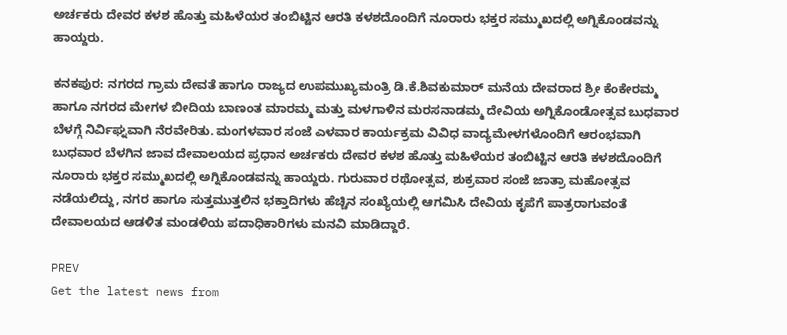ಅರ್ಚಕರು ದೇವರ ಕಳಶ ಹೊತ್ತು ಮಹಿಳೆಯರ ತಂಬಿಟ್ಟಿನ ಆರತಿ ಕಳಶದೊಂದಿಗೆ ನೂರಾರು ಭಕ್ತರ ಸಮ್ಮುಖದಲ್ಲಿ ಅಗ್ನಿಕೊಂಡವನ್ನು ಹಾಯ್ದರು.

ಕನಕಪುರ: ನಗರದ ಗ್ರಾಮ ದೇವತೆ ಹಾಗೂ ರಾಜ್ಯದ ಉಪಮುಖ್ಯಮಂತ್ರಿ ಡಿ.ಕೆ.ಶಿವಕುಮಾರ್ ಮನೆಯ ದೇವರಾದ ಶ್ರೀ ಕೆಂಕೇರಮ್ಮ ಹಾಗೂ ನಗರದ ಮೇಗಳ ಬೀದಿಯ ಬಾಣಂತ ಮಾರಮ್ಮ ಮತ್ತು ಮಳಗಾಳಿನ ಮರಸನಾಡಮ್ಮ ದೇವಿಯ ಅಗ್ನಿಕೊಂಡೋತ್ಸವ ಬುಧವಾರ ಬೆಳಗ್ಗೆ ನಿರ್ವಿಘ್ನವಾಗಿ ನೆರವೇರಿತು. ಮಂಗಳವಾರ ಸಂಜೆ ಎಳವಾರ ಕಾರ್ಯಕ್ರಮ ವಿವಿಧ ವಾದ್ಯಮೇಳಗಳೊಂದಿಗೆ ಆರಂಭವಾಗಿ ಬುಧವಾರ ಬೆಳಗಿನ ಜಾವ ದೇವಾಲಯದ ಪ್ರಧಾನ ಅರ್ಚಕರು ದೇವರ ಕಳಶ ಹೊತ್ತು ಮಹಿಳೆಯರ ತಂಬಿಟ್ಟಿನ ಆರತಿ ಕಳಶದೊಂದಿಗೆ ನೂರಾರು ಭಕ್ತರ ಸಮ್ಮುಖದಲ್ಲಿ ಅಗ್ನಿಕೊಂಡವನ್ನು ಹಾಯ್ದರು. ಗುರುವಾರ ರಥೋತ್ಸವ, ಶುಕ್ರವಾರ ಸಂಜೆ ಜಾತ್ರಾ ಮಹೋತ್ಸವ ನಡೆಯಲಿದ್ದು, ನಗರ ಹಾಗೂ ಸುತ್ತಮುತ್ತಲಿನ ಭಕ್ತಾದಿಗಳು ಹೆಚ್ಚಿನ ಸಂಖ್ಯೆಯಲ್ಲಿ ಆಗಮಿಸಿ ದೇವಿಯ ಕೃಪೆಗೆ ಪಾತ್ರರಾಗುವಂತೆ ದೇವಾಲಯದ ಆಡಳಿತ ಮಂಡಳಿಯ ಪದಾಧಿಕಾರಿಗಳು ಮನವಿ ಮಾಡಿದ್ದಾರೆ.

PREV
Get the latest news from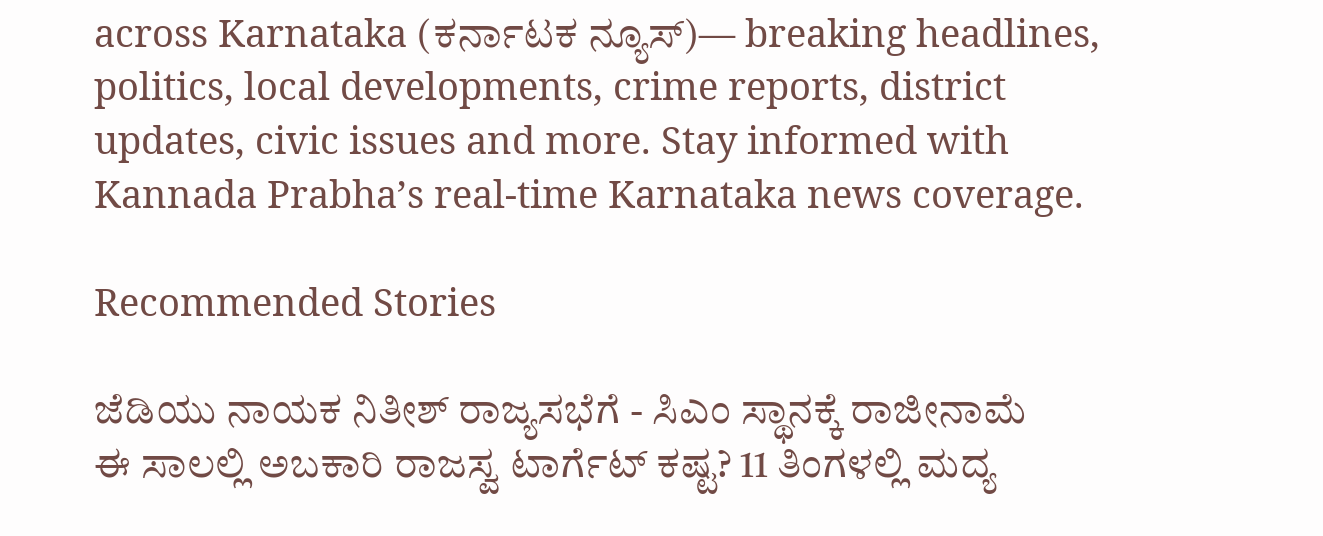across Karnataka (ಕರ್ನಾಟಕ ನ್ಯೂಸ್)— breaking headlines, politics, local developments, crime reports, district updates, civic issues and more. Stay informed with Kannada Prabha’s real‑time Karnataka news coverage.

Recommended Stories

ಜೆಡಿಯು ನಾಯಕ ನಿತೀಶ್‌ ರಾಜ್ಯಸಭೆಗೆ - ಸಿಎಂ ಸ್ಥಾನಕ್ಕೆ ರಾಜೀನಾಮೆ
ಈ ಸಾಲಲ್ಲಿ ಅಬಕಾರಿ ರಾಜಸ್ವ ಟಾರ್ಗೆಟ್‌ ಕಷ್ಟ? 11 ತಿಂಗಳಲ್ಲಿ ಮದ್ಯ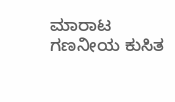ಮಾರಾಟ ಗಣನೀಯ ಕುಸಿತ